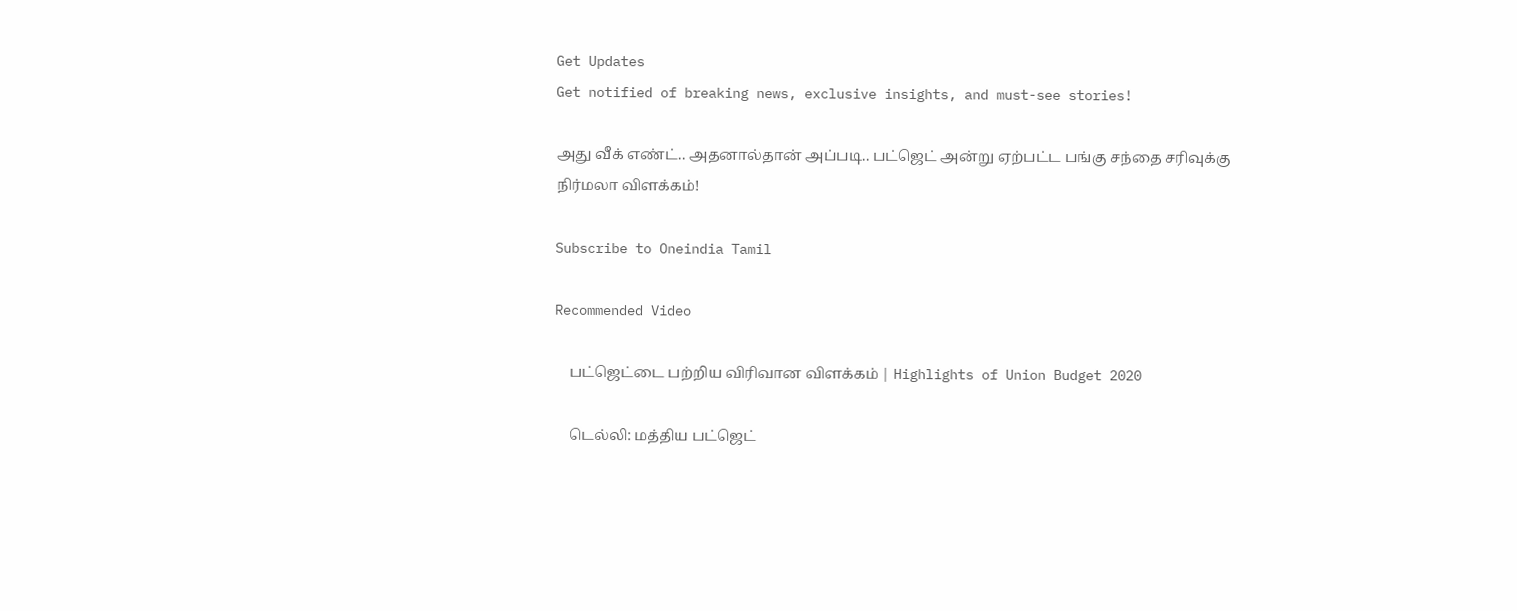Get Updates
Get notified of breaking news, exclusive insights, and must-see stories!

அது வீக் எண்ட்.. அதனால்தான் அப்படி.. பட்ஜெட் அன்று ஏற்பட்ட பங்கு சந்தை சரிவுக்கு நிர்மலா விளக்கம்!

Subscribe to Oneindia Tamil

Recommended Video

    பட்ஜெட்டை பற்றிய விரிவான விளக்கம் | Highlights of Union Budget 2020

    டெல்லி: மத்திய பட்ஜெட்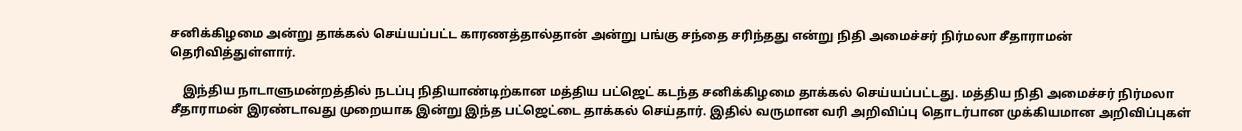சனிக்கிழமை அன்று தாக்கல் செய்யப்பட்ட காரணத்தால்தான் அன்று பங்கு சந்தை சரிந்தது என்று நிதி அமைச்சர் நிர்மலா சீதாராமன் தெரிவித்துள்ளார்.

    இந்திய நாடாளுமன்றத்தில் நடப்பு நிதியாண்டிற்கான மத்திய பட்ஜெட் கடந்த சனிக்கிழமை தாக்கல் செய்யப்பட்டது. மத்திய நிதி அமைச்சர் நிர்மலா சீதாராமன் இரண்டாவது முறையாக இன்று இந்த பட்ஜெட்டை தாக்கல் செய்தார். இதில் வருமான வரி அறிவிப்பு தொடர்பான முக்கியமான அறிவிப்புகள்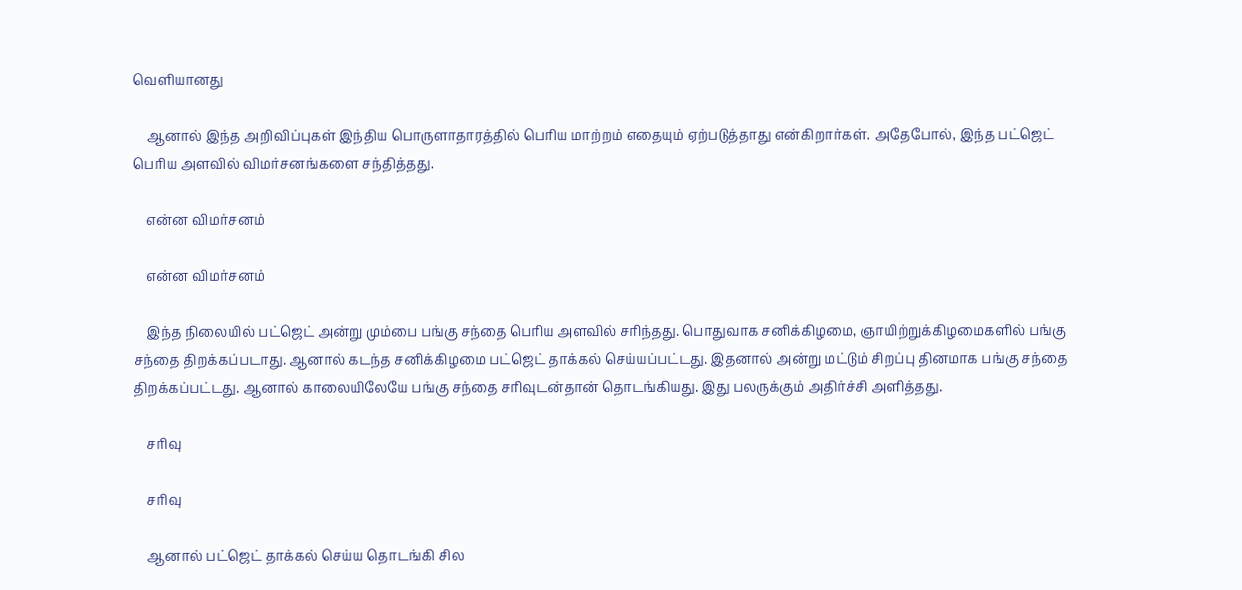வெளியானது

    ஆனால் இந்த அறிவிப்புகள் இந்திய பொருளாதாரத்தில் பெரிய மாற்றம் எதையும் ஏற்படுத்தாது என்கிறார்கள். அதேபோல், இந்த பட்ஜெட் பெரிய அளவில் விமர்சனங்களை சந்தித்தது.

    என்ன விமர்சனம்

    என்ன விமர்சனம்

    இந்த நிலையில் பட்ஜெட் அன்று மும்பை பங்கு சந்தை பெரிய அளவில் சரிந்தது. பொதுவாக சனிக்கிழமை, ஞாயிற்றுக்கிழமைகளில் பங்கு சந்தை திறக்கப்படாது. ஆனால் கடந்த சனிக்கிழமை பட்ஜெட் தாக்கல் செய்யப்பட்டது. இதனால் அன்று மட்டும் சிறப்பு தினமாக பங்கு சந்தை திறக்கப்பட்டது. ஆனால் காலையிலேயே பங்கு சந்தை சரிவுடன்தான் தொடங்கியது. இது பலருக்கும் அதிர்ச்சி அளித்தது.

    சரிவு

    சரிவு

    ஆனால் பட்ஜெட் தாக்கல் செய்ய தொடங்கி சில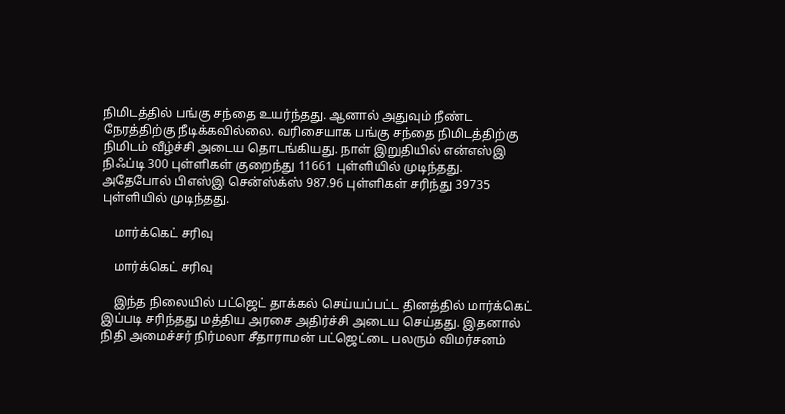நிமிடத்தில் பங்கு சந்தை உயர்ந்தது. ஆனால் அதுவும் நீண்ட நேரத்திற்கு நீடிக்கவில்லை. வரிசையாக பங்கு சந்தை நிமிடத்திற்கு நிமிடம் வீழ்ச்சி அடைய தொடங்கியது. நாள் இறுதியில் என்எஸ்இ நிஃப்டி 300 புள்ளிகள் குறைந்து 11661 புள்ளியில் முடிந்தது. அதேபோல் பிஎஸ்இ சென்ஸ்க்ஸ் 987.96 புள்ளிகள் சரிந்து 39735 புள்ளியில் முடிந்தது.

    மார்க்கெட் சரிவு

    மார்க்கெட் சரிவு

    இந்த நிலையில் பட்ஜெட் தாக்கல் செய்யப்பட்ட தினத்தில் மார்க்கெட் இப்படி சரிந்தது மத்திய அரசை அதிர்ச்சி அடைய செய்தது. இதனால் நிதி அமைச்சர் நிர்மலா சீதாராமன் பட்ஜெட்டை பலரும் விமர்சனம்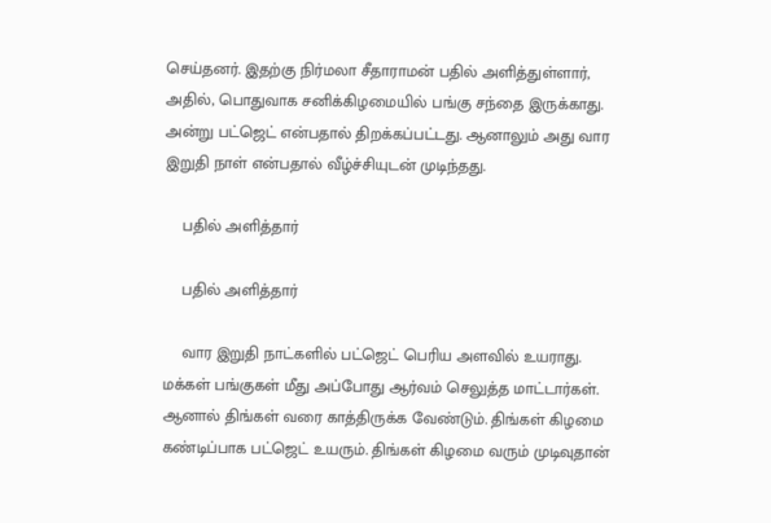செய்தனர். இதற்கு நிர்மலா சீதாராமன் பதில் அளித்துள்ளார், அதில், பொதுவாக சனிக்கிழமையில் பங்கு சந்தை இருக்காது. அன்று பட்ஜெட் என்பதால் திறக்கப்பட்டது. ஆனாலும் அது வார இறுதி நாள் என்பதால் வீழ்ச்சியுடன் முடிந்தது.

    பதில் அளித்தார்

    பதில் அளித்தார்

    வார இறுதி நாட்களில் பட்ஜெட் பெரிய அளவில் உயராது. மக்கள் பங்குகள் மீது அப்போது ஆர்வம் செலுத்த மாட்டார்கள். ஆனால் திங்கள் வரை காத்திருக்க வேண்டும். திங்கள் கிழமை கண்டிப்பாக பட்ஜெட் உயரும். திங்கள் கிழமை வரும் முடிவுதான்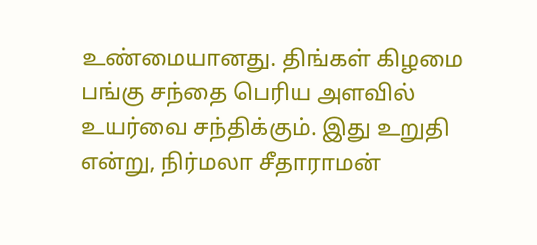உண்மையானது. திங்கள் கிழமை பங்கு சந்தை பெரிய அளவில் உயர்வை சந்திக்கும். இது உறுதி என்று, நிர்மலா சீதாராமன்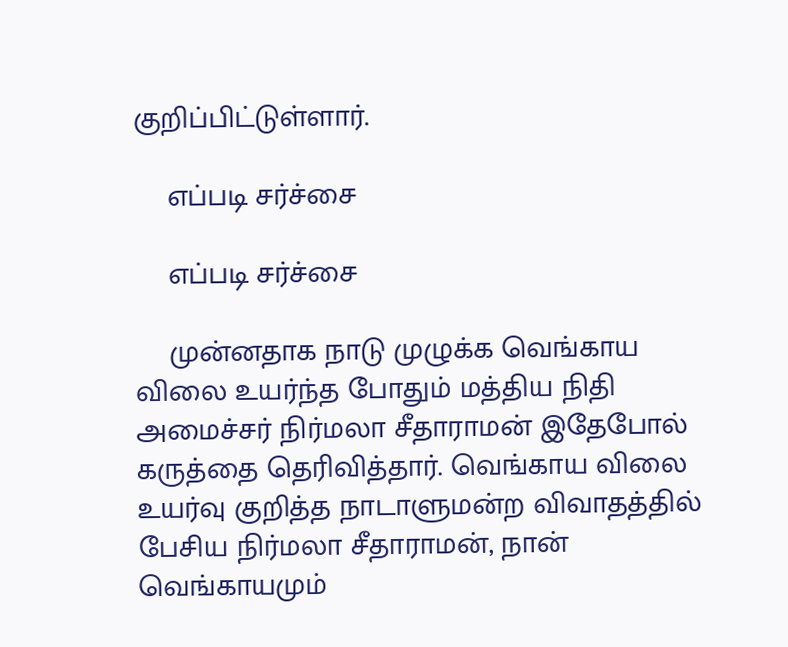குறிப்பிட்டுள்ளார்.

    எப்படி சர்ச்சை

    எப்படி சர்ச்சை

    முன்னதாக நாடு முழுக்க வெங்காய விலை உயர்ந்த போதும் மத்திய நிதி அமைச்சர் நிர்மலா சீதாராமன் இதேபோல் கருத்தை தெரிவித்தார். வெங்காய விலை உயர்வு குறித்த நாடாளுமன்ற விவாதத்தில் பேசிய நிர்மலா சீதாராமன், நான் வெங்காயமும்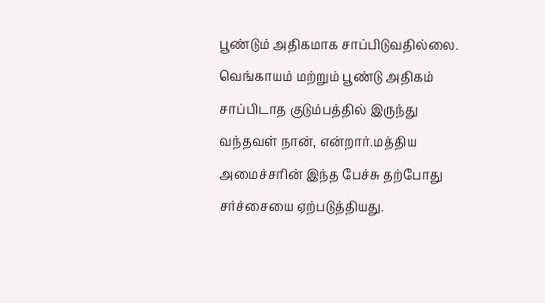பூண்டும் அதிகமாக சாப்பிடுவதில்லை. வெங்காயம் மற்றும் பூண்டு அதிகம் சாப்பிடாத குடும்பத்தில் இருந்து வந்தவள் நான், என்றார்.மத்திய அமைச்சரின் இந்த பேச்சு தற்போது சர்ச்சையை ஏற்படுத்தியது.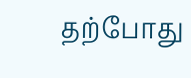தற்போது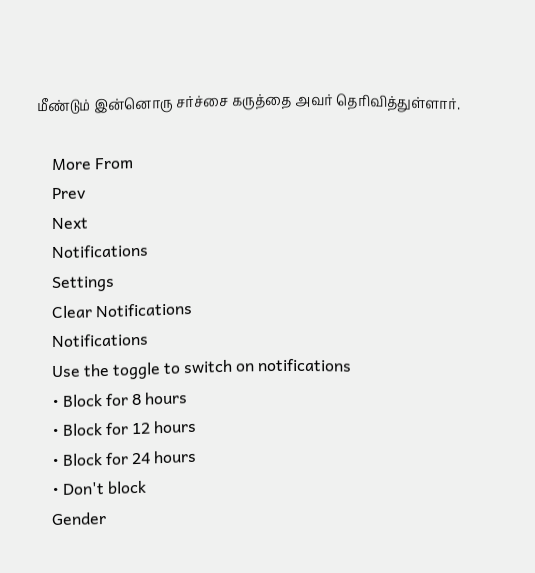மீண்டும் இன்னொரு சர்ச்சை கருத்தை அவர் தெரிவித்துள்ளார்.

    More From
    Prev
    Next
    Notifications
    Settings
    Clear Notifications
    Notifications
    Use the toggle to switch on notifications
    • Block for 8 hours
    • Block for 12 hours
    • Block for 24 hours
    • Don't block
    Gender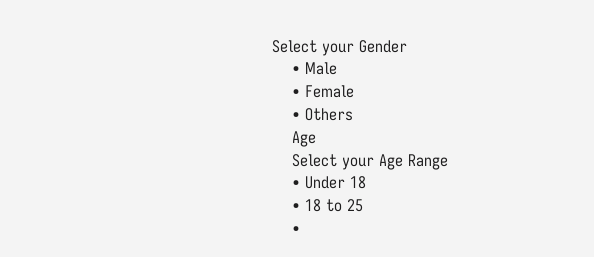Select your Gender
    • Male
    • Female
    • Others
    Age
    Select your Age Range
    • Under 18
    • 18 to 25
    •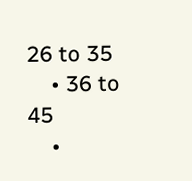26 to 35
    • 36 to 45
    •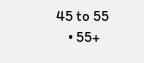45 to 55
    • 55+